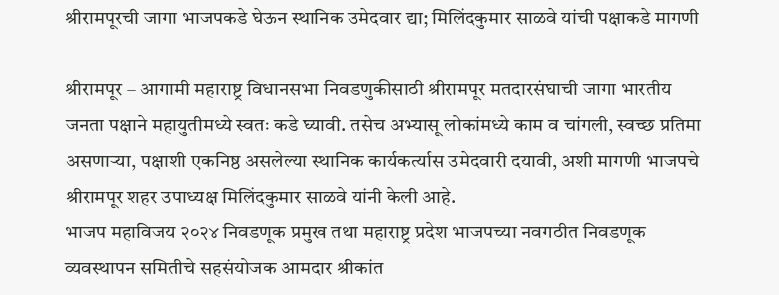श्रीरामपूरची जागा भाजपकडे घेऊन स्थानिक उमेदवार द्या; मिलिंदकुमार साळवे यांची पक्षाकडे मागणी

श्रीरामपूर – आगामी महाराष्ट्र विधानसभा निवडणुकीसाठी श्रीरामपूर मतदारसंघाची जागा भारतीय जनता पक्षाने महायुतीमध्ये स्वतः कडे घ्यावी. तसेच अभ्यासू लोकांमध्ये काम व चांगली, स्वच्छ प्रतिमा असणाऱ्या, पक्षाशी एकनिष्ठ असलेल्या स्थानिक कार्यकर्त्यास उमेदवारी दयावी, अशी मागणी भाजपचे श्रीरामपूर शहर उपाध्यक्ष मिलिंदकुमार साळवे यांनी केली आहे.
भाजप महाविजय २०२४ निवडणूक प्रमुख तथा महाराष्ट्र प्रदेश भाजपच्या नवगठीत निवडणूक व्यवस्थापन समितीचे सहसंयोजक आमदार श्रीकांत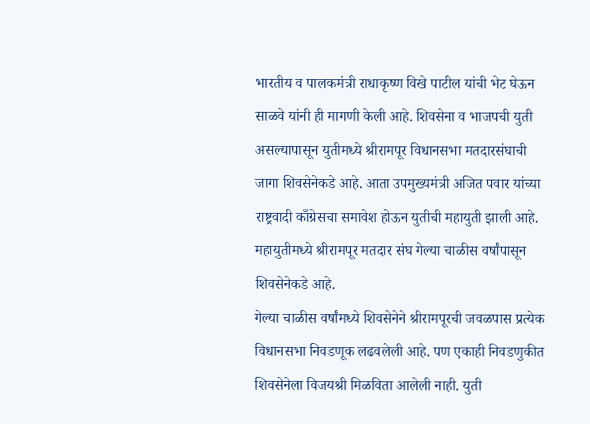भारतीय व पालकमंत्री राधाकृष्ण विखे पाटील यांची भेट घेऊन साळवे यांनी ही मागणी केली आहे. शिवसेना व भाजपची युती असल्यापासून युतीमध्ये श्रीरामपूर विधानसभा मतदारसंघाची जागा शिवसेनेकडे आहे. आता उपमुख्यमंत्री अजित पवार यांच्या राष्ट्रवादी काँग्रेसचा समावेश होऊन युतीची महायुती झाली आहे. महायुतीमध्ये श्रीरामपूर मतदार संघ गेल्या चाळीस वर्षांपासून शिवसेनेकडे आहे.
गेल्या चाळीस वर्षांमध्ये शिवसेनेने श्रीरामपूरची जवळपास प्रत्येक विधानसभा निवडणूक लढवलेली आहे. पण एकाही निवडणुकीत शिवसेनेला विजयश्री मिळविता आलेली नाही. युती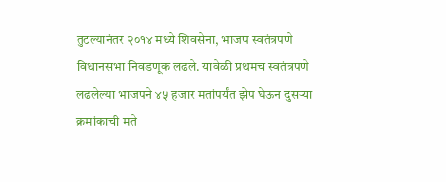तुटल्यानंतर २०१४ मध्ये शिवसेना, भाजप स्वतंत्रपणे विधानसभा निवडणूक लढले. यावेळी प्रथमच स्वतंत्रपणे लढलेल्या भाजपने ४५ हजार मतांपर्यंत झेप घेऊन दुसऱ्या क्रमांकाची मते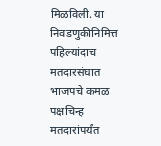मिळविली. या निवडणुकीनिमित्त पहिल्यांदाच मतदारसंघात भाजपचे कमळ पक्षचिन्ह मतदारांपर्यंत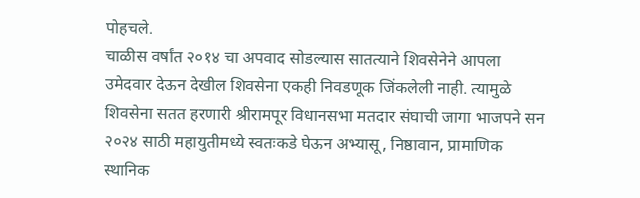पोहचले.
चाळीस वर्षांत २०१४ चा अपवाद सोडल्यास सातत्याने शिवसेनेने आपला उमेदवार देऊन देखील शिवसेना एकही निवडणूक जिंकलेली नाही. त्यामुळे शिवसेना सतत हरणारी श्रीरामपूर विधानसभा मतदार संघाची जागा भाजपने सन २०२४ साठी महायुतीमध्ये स्वतःकडे घेऊन अभ्यासू, निष्ठावान, प्रामाणिक स्थानिक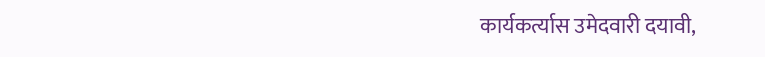कार्यकर्त्यास उमेदवारी दयावी,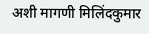अशी मागणी मिलिंदकुमार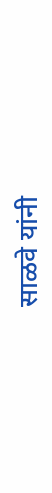साळवे यांनी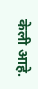केली आहे.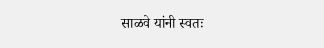साळवे यांनी स्वतः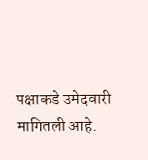पक्षाकडे उमेदवारी मागितली आहे.